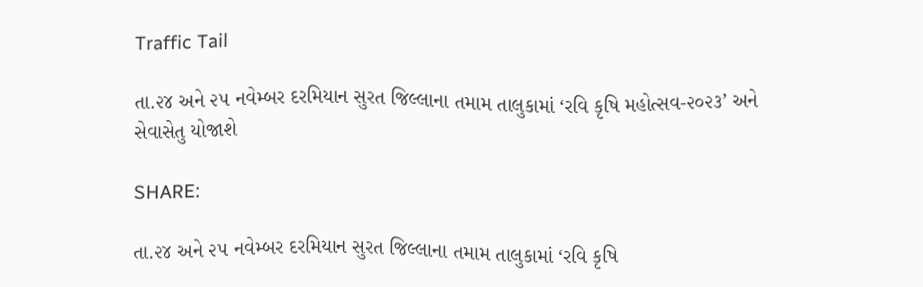Traffic Tail

તા.૨૪ અને ૨૫ નવેમ્બર દરમિયાન સુરત જિલ્લાના તમામ તાલુકામાં ‘રવિ કૃષિ મહોત્સવ-૨૦૨૩’ અને સેવાસેતુ યોજાશે

SHARE:

તા.૨૪ અને ૨૫ નવેમ્બર દરમિયાન સુરત જિલ્લાના તમામ તાલુકામાં ‘રવિ કૃષિ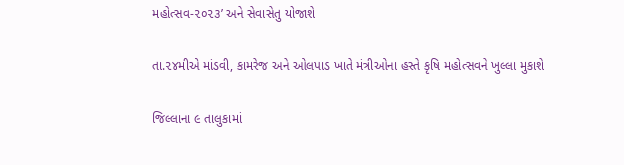મહોત્સવ-૨૦૨૩’ અને સેવાસેતુ યોજાશે

તા.૨૪મીએ માંડવી, કામરેજ અને ઓલપાડ ખાતે મંત્રીઓના હસ્તે કૃષિ મહોત્સવને ખુલ્લા મુકાશે

જિલ્લાના ૯ તાલુકામાં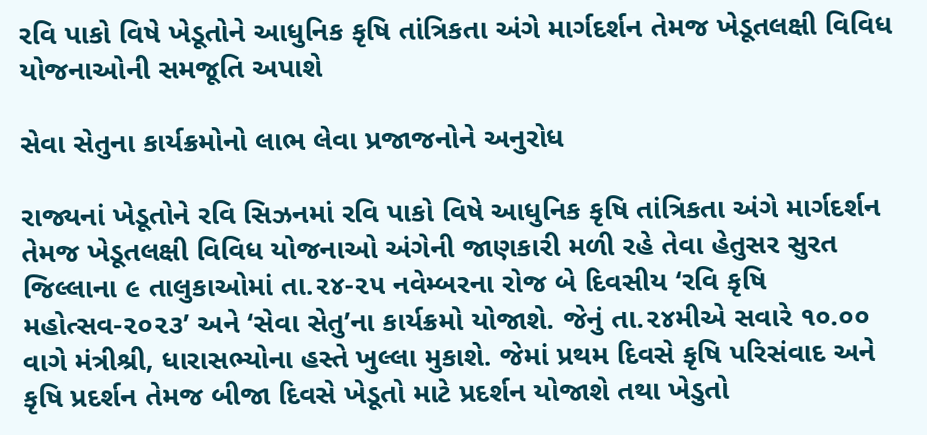રવિ પાકો વિષે ખેડૂતોને આધુનિક કૃષિ તાંત્રિકતા અંગે માર્ગદર્શન તેમજ ખેડૂતલક્ષી વિવિધ યોજનાઓની સમજૂતિ અપાશે

સેવા સેતુના કાર્યક્રમોનો લાભ લેવા પ્રજાજનોને અનુરોધ

રાજ્યનાં ખેડૂતોને રવિ સિઝનમાં રવિ પાકો વિષે આધુનિક કૃષિ તાંત્રિકતા અંગે માર્ગદર્શન તેમજ ખેડૂતલક્ષી વિવિધ યોજનાઓ અંગેની જાણકારી મળી રહે તેવા હેતુસર સુરત જિલ્લાના ૯ તાલુકાઓમાં તા.૨૪-૨૫ નવેમ્બરના રોજ બે દિવસીય ‘રવિ કૃષિ મહોત્સવ-૨૦૨૩’ અને ‘સેવા સેતુ’ના કાર્યક્રમો યોજાશે. જેનું તા.૨૪મીએ સવારે ૧૦.૦૦ વાગે મંત્રીશ્રી, ધારાસભ્યોના હસ્તે ખુલ્લા મુકાશે. જેમાં પ્રથમ દિવસે કૃષિ પરિસંવાદ અને કૃષિ પ્રદર્શન તેમજ બીજા દિવસે ખેડૂતો માટે પ્રદર્શન યોજાશે તથા ખેડુતો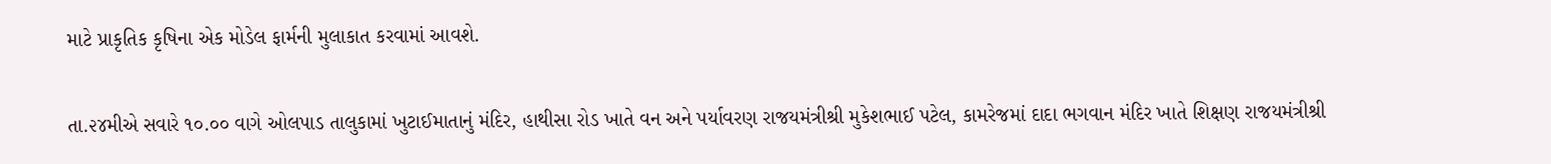માટે પ્રાકૃતિક કૃષિના એક મોડેલ ફાર્મની મુલાકાત કરવામાં આવશે.

તા.૨૪મીએ સવારે ૧૦.૦૦ વાગે ઓલપાડ તાલુકામાં ખુટાઈમાતાનું મંદિર, હાથીસા રોડ ખાતે વન અને પર્યાવરણ રાજયમંત્રીશ્રી મુકેશભાઈ પટેલ, કામરેજમાં દાદા ભગવાન મંદિર ખાતે શિક્ષણ રાજયમંત્રીશ્રી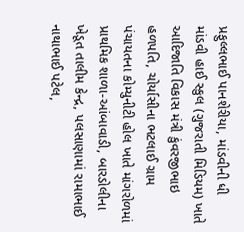પ્રફુલ્લભાઈ પાનશેરીયા, માંડવીની ધી માંડવી હાઈ સ્કુલ (ગુજરાતી મિડિયમ) ખાતે આદિજાતિ વિકાસ મંત્રી કુંવરજીભાઇ હળપતિ, ચોર્યાસીના ભટલાઈ ગ્રામ પંચાયતના કોમ્યુનીટી હોલ ખાતે માંગરોળમાં પ્રાથમિક શાળા-આંબાવાડી, બારડોલીના ખેડૂત તાલીમ કેન્દ્ર, પલસાણામાં રામાભાઈ નાથાભાઈ પટેલ,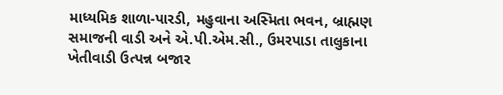માધ્યમિક શાળા-પારડી, મહુવાના અસ્મિતા ભવન, બ્રાહ્મણ સમાજની વાડી અને એ.પી.એમ.સી., ઉમરપાડા તાલુકાના ખેતીવાડી ઉત્પન્ન બજાર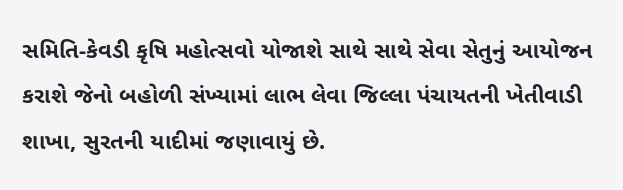સમિતિ-કેવડી કૃષિ મહોત્સવો યોજાશે સાથે સાથે સેવા સેતુનું આયોજન કરાશે જેનો બહોળી સંખ્યામાં લાભ લેવા જિલ્લા પંચાયતની ખેતીવાડી શાખા, સુરતની યાદીમાં જણાવાયું છે.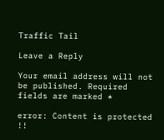Traffic Tail

Leave a Reply

Your email address will not be published. Required fields are marked *

error: Content is protected !!